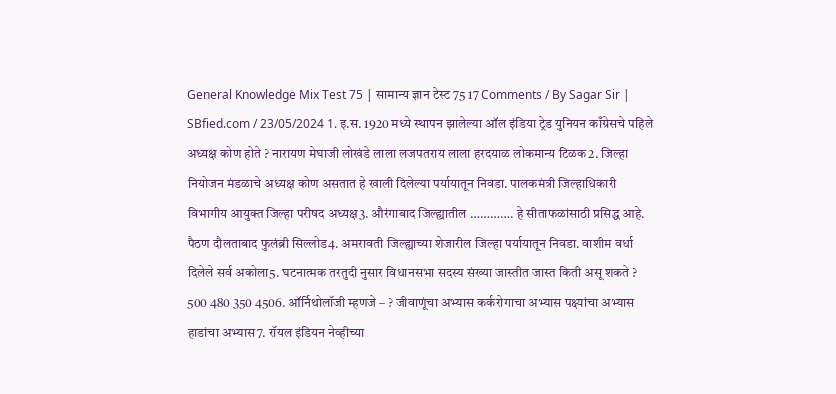General Knowledge Mix Test 75 | सामान्य ज्ञान टेस्ट 75 17 Comments / By Sagar Sir | SBfied.com / 23/05/2024 1. इ.स. 1920 मध्ये स्थापन झालेल्या ऑल इंडिया ट्रेड युनियन काँग्रेसचे पहिले अध्यक्ष कोण होते ? नारायण मेघाजी लोखंडे लाला लजपतराय लाला हरदयाळ लोकमान्य टिळक2. जिल्हा नियोजन मंडळाचे अध्यक्ष कोण असतात हे खाली दिलेल्या पर्यायातून निवडा. पालकमंत्री जिल्हाधिकारी विभागीय आयुक्त जिल्हा परीषद अध्यक्ष3. औरंगाबाद जिल्ह्यातील …………. हे सीताफळांसाठी प्रसिद्ध आहे. पैठण दौलताबाद फुलंब्री सिल्लोड4. अमरावती जिल्ह्याच्या शेजारील जिल्हा पर्यायातून निवडा. वाशीम वर्धा दिलेले सर्व अकोला5. घटनात्मक तरतुदी नुसार विधानसभा सदस्य संख्या जास्तीत जास्त किती असू शकते ? 500 480 350 4506. ऑर्निथोलॉजी म्हणजे – ? जीवाणूंचा अभ्यास कर्करोगाचा अभ्यास पक्ष्यांचा अभ्यास हाडांचा अभ्यास7. रॉयल इंडियन नेव्हीच्या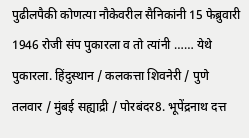पुढीलपैकी कोणत्या नौकेवरील सैनिकांनी 15 फेब्रुवारी 1946 रोजी संप पुकारला व तो त्यांनी …… येथे पुकारला. हिंदुस्थान / कलकत्ता शिवनेरी / पुणे तलवार / मुंबई सह्याद्री / पोरबंदर8. भूपेंद्रनाथ दत्त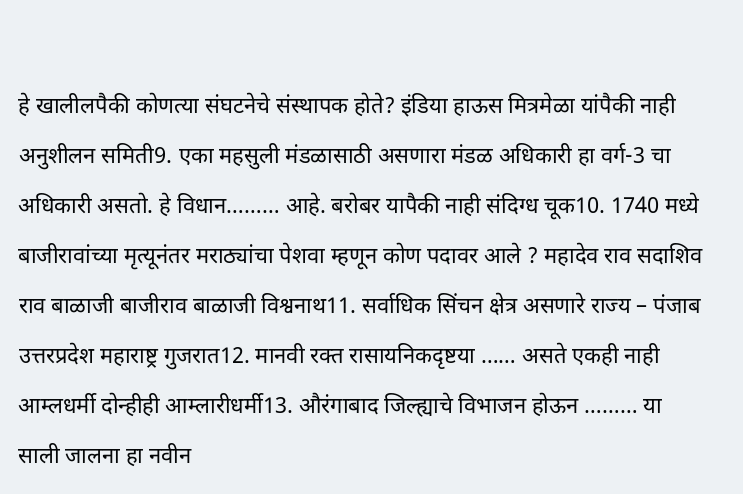हे खालीलपैकी कोणत्या संघटनेचे संस्थापक होते? इंडिया हाऊस मित्रमेळा यांपैकी नाही अनुशीलन समिती9. एका महसुली मंडळासाठी असणारा मंडळ अधिकारी हा वर्ग-3 चा अधिकारी असतो. हे विधान……… आहे. बरोबर यापैकी नाही संदिग्ध चूक10. 1740 मध्ये बाजीरावांच्या मृत्यूनंतर मराठ्यांचा पेशवा म्हणून कोण पदावर आले ? महादेव राव सदाशिव राव बाळाजी बाजीराव बाळाजी विश्वनाथ11. सर्वाधिक सिंचन क्षेत्र असणारे राज्य – पंजाब उत्तरप्रदेश महाराष्ट्र गुजरात12. मानवी रक्त रासायनिकदृष्टया …… असते एकही नाही आम्लधर्मी दोन्हीही आम्लारीधर्मी13. औरंगाबाद जिल्ह्याचे विभाजन होऊन ……… या साली जालना हा नवीन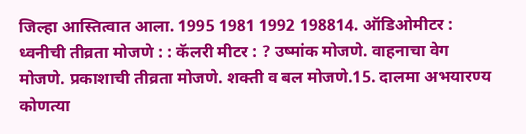जिल्हा आस्तित्वात आला. 1995 1981 1992 198814. ऑडिओमीटर : ध्वनीची तीव्रता मोजणे : : कॅलरी मीटर : ? उष्मांक मोजणे. वाहनाचा वेग मोजणे. प्रकाशाची तीव्रता मोजणे. शक्ती व बल मोजणे.15. दालमा अभयारण्य कोणत्या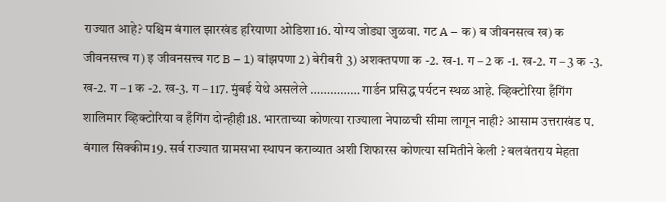राज्यात आहे? पश्चिम बंगाल झारखंड हरियाणा ओडिशा16. योग्य जोड्या जुळवा. गट A – क) ब जीवनसत्व ख) क जीवनसत्त्व ग) इ जीवनसत्त्व गट B – 1) वांझपणा 2) बेरीबरी 3) अशक्तपणा क -2. ख-1. ग – 2 क -1. ख-2. ग – 3 क -3. ख-2. ग – 1 क -2. ख-3. ग – 117. मुंबई येथे असलेले …………… गार्डन प्रसिद्ध पर्यटन स्थळ आहे. व्हिक्टोरिया हँगिंग शालिमार व्हिक्टोरिया व हँगिंग दोन्हीही18. भारताच्या कोणत्या राज्याला नेपाळची सीमा लागून नाही? आसाम उत्तराखंड प. बंगाल सिक्कीम19. सर्व राज्यात ग्रामसभा स्थापन कराव्यात अशी शिफारस कोणत्या समितीने केली ? बलवंतराय मेहता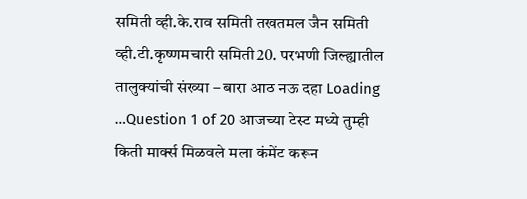समिती व्ही.के.राव समिती तखतमल जैन समिती व्ही.टी.कृष्णमचारी समिती20. परभणी जिल्ह्यातील तालुक्यांची संख्या – बारा आठ नऊ दहा Loading …Question 1 of 20 आजच्या टेस्ट मध्ये तुम्ही किती मार्क्स मिळवले मला कंमेंट करून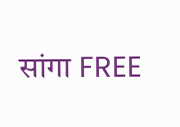सांगा FREE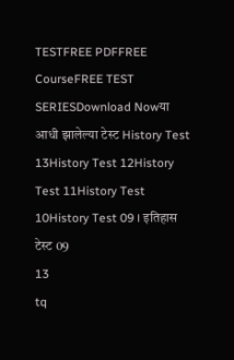TESTFREE PDFFREE CourseFREE TEST SERIESDownload Nowया आधी झालेल्या टेस्ट History Test 13History Test 12History Test 11History Test 10History Test 09 । इतिहास टेस्ट 09
13
tq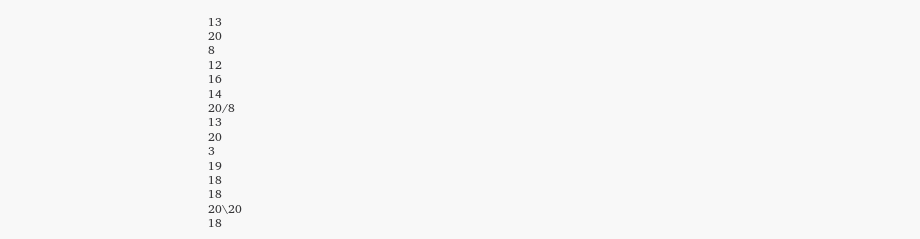13
20
8
12
16
14
20/8
13
20
3
19
18
18
20\20
18